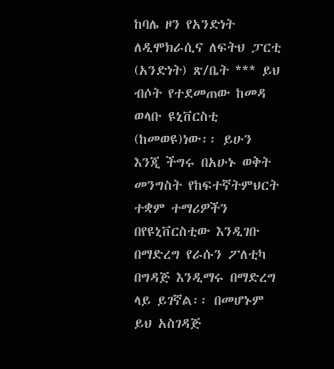ከባሌ ዞን የአንድነት ለዲሞክራሲና ለፍትህ ፓርቲ (አንድነት) ጽ/ቤት *** ይህ ብሶት የተደመጠው ከመዳ ወላቡ ዩኒቨርስቲ (ከመወዩ)ነው፡፡ ይሁን እንጂ ችግሩ በአሁኑ ወቅት መንግስት የከፍተኛትምህርት ተቋም ተማሪዎችን በየዩኒቨርስቲው እንዲገቡ በማድረግ የራሱን ፖለቲካ በግዳጅ እንዲማሩ በማድረግ ላይ ይገኛል፡፡ በመሆኑም ይህ አስገዳጅ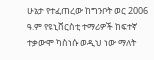ሁኔታ የተፈጠረው ከግንቦት ወር 2006 ዓ.ም የዩኒቨርስቲ ተማሪዎች ከፍተኛ ተቃውሞ ካስነሱ ወዲህ ነው ማለት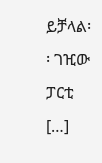ይቻላል፡፡ ገዢው ፓርቲ […]